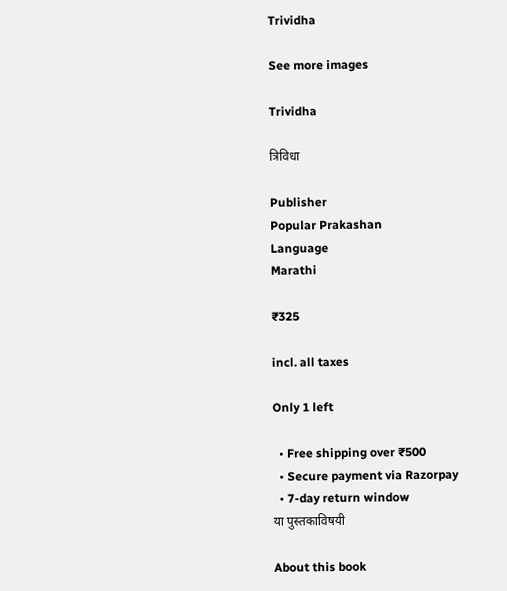Trividha

See more images

Trividha

त्रिविधा

Publisher
Popular Prakashan
Language
Marathi

₹325

incl. all taxes

Only 1 left

  • Free shipping over ₹500
  • Secure payment via Razorpay
  • 7-day return window
या पुस्तकाविषयी

About this book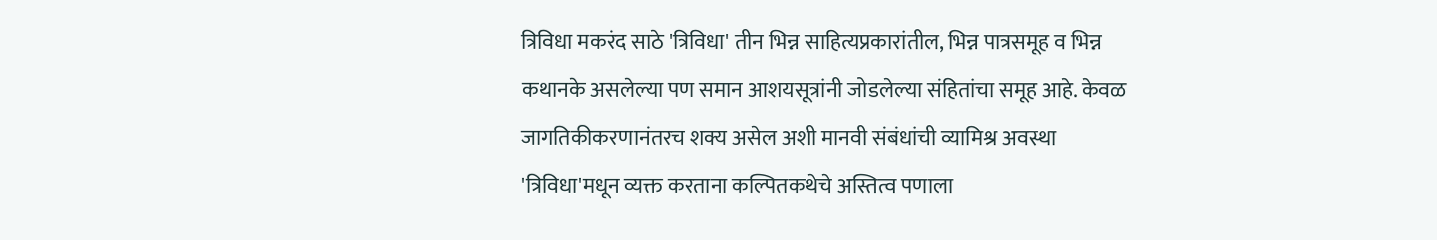त्रिविधा मकरंद साठे 'त्रिविधा' तीन भिन्न साहित्यप्रकारांतील, भिन्न पात्रसमूह व भिन्न कथानके असलेल्या पण समान आशयसूत्रांनी जोडलेल्या संहितांचा समूह आहे. केवळ जागतिकीकरणानंतरच शक्य असेल अशी मानवी संबंधांची व्यामिश्र अवस्था 'त्रिविधा'मधून व्यक्त करताना कल्पितकथेचे अस्तित्व पणाला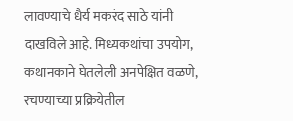लावण्याचे धैर्य मकरंद साठे यांनी दाखविले आहे. मिध्यकथांचा उपयोग, कथानकाने घेतलेली अनपेक्षित वळणे, रचण्याच्या प्रक्रियेतील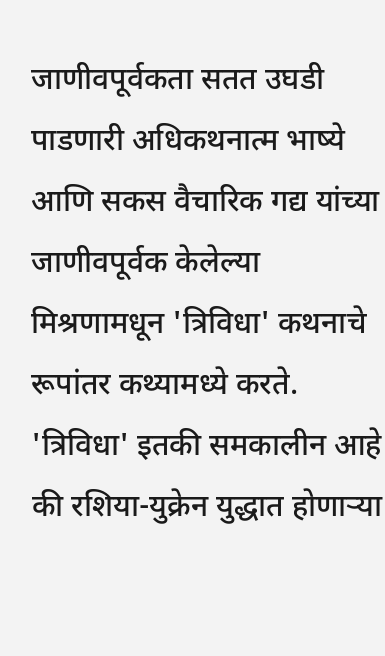जाणीवपूर्वकता सतत उघडी पाडणारी अधिकथनात्म भाष्ये आणि सकस वैचारिक गद्य यांच्या जाणीवपूर्वक केलेल्या मिश्रणामधून 'त्रिविधा' कथनाचे रूपांतर कथ्यामध्ये करते. 'त्रिविधा' इतकी समकालीन आहे की रशिया-युक्रेन युद्धात होणाऱ्या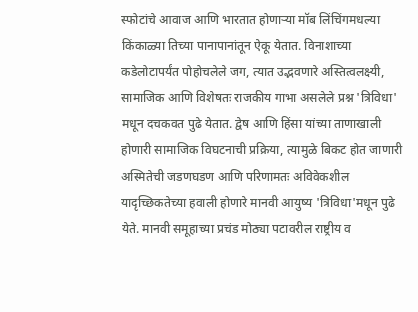स्फोटांचे आवाज आणि भारतात होणाऱ्या मॉब लिंचिंगमधल्या किंकाळ्या तिच्या पानापानांतून ऐकू येतात. विनाशाच्या कडेलोटापर्यंत पोहोचलेले जग, त्यात उद्भवणारे अस्तित्वलक्ष्यी, सामाजिक आणि विशेषतः राजकीय गाभा असलेले प्रश्न 'त्रिविधा' मधून दचकवत पुढे येतात. द्वेष आणि हिंसा यांच्या ताणाखाली होणारी सामाजिक विघटनाची प्रक्रिया, त्यामुळे बिकट होत जाणारी अस्मितेची जडणघडण आणि परिणामतः अविवेकशील यादृच्छिकतेच्या हवाली होणारे मानवी आयुष्य 'त्रिविधा'मधून पुढे येते. मानवी समूहाच्या प्रचंड मोठ्या पटावरील राष्ट्रीय व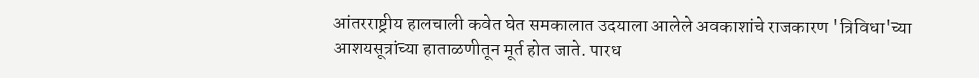आंतरराष्ट्रीय हालचाली कवेत घेत समकालात उदयाला आलेले अवकाशांचे राजकारण 'त्रिविधा'च्या आशयसूत्रांच्या हाताळणीतून मूर्त होत जाते. पारध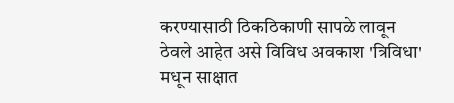करण्यासाठी ठिकठिकाणी सापळे लावून ठेवले आहेत असे विविध अवकाश 'त्रिविधा' मधून साक्षात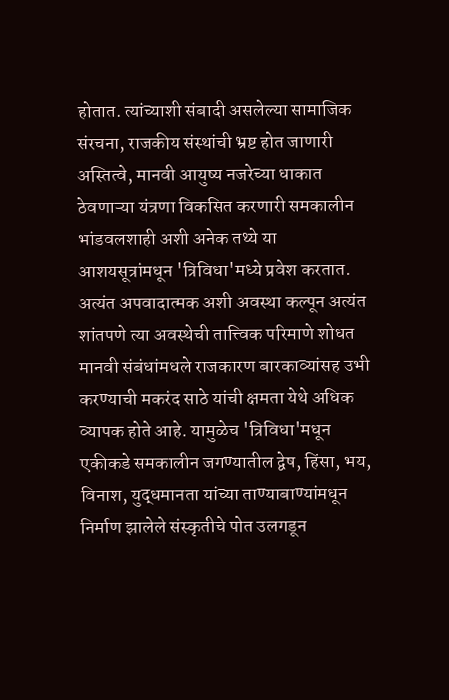होतात. त्यांच्याशी संबादी असलेल्या सामाजिक संरचना, राजकीय संस्थांची भ्रष्ट होत जाणारी अस्तित्वे, मानवी आयुष्य नजरेच्या धाकात ठेवणाऱ्या यंत्रणा विकसित करणारी समकालीन भांडवलशाही अशी अनेक तथ्ये या आशयसूत्रांमधून 'त्रिविधा'मध्ये प्रवेश करतात. अत्यंत अपवादात्मक अशी अवस्था कल्पून अत्यंत शांतपणे त्या अवस्थेची तात्त्विक परिमाणे शोधत मानवी संबंधांमधले राजकारण बारकाव्यांसह उभी करण्याची मकरंद साठे यांची क्षमता येथे अधिक व्यापक होते आहे. यामुळेच 'त्रिविधा'मधून एकीकडे समकालीन जगण्यातील द्वेष, हिंसा, भय, विनाश, युद्धमानता यांच्या ताण्याबाण्यांमधून निर्माण झालेले संस्कृतीचे पोत उलगडून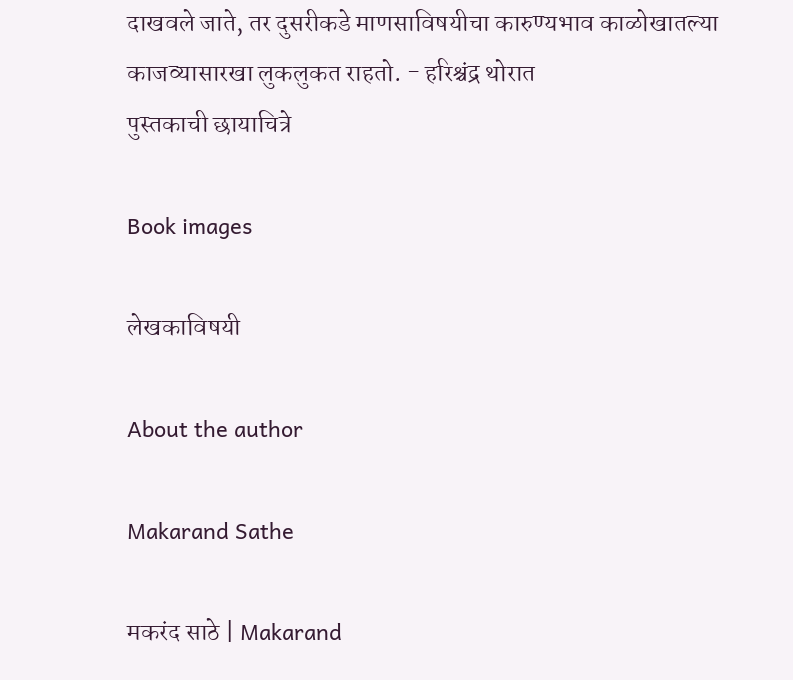दाखवले जाते, तर दुसरीकडे माणसाविषयीचा कारुण्यभाव काळोखातल्या काजव्यासारखा लुकलुकत राहतो. - हरिश्चंद्र थोरात
पुस्तकाची छायाचित्रे

Book images

लेखकाविषयी

About the author

Makarand Sathe

मकरंद साठे | Makarand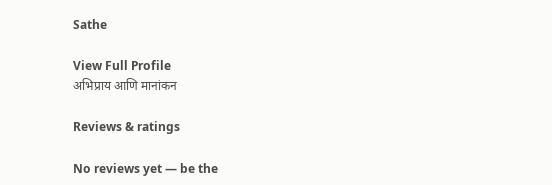Sathe

View Full Profile
अभिप्राय आणि मानांकन

Reviews & ratings

No reviews yet — be the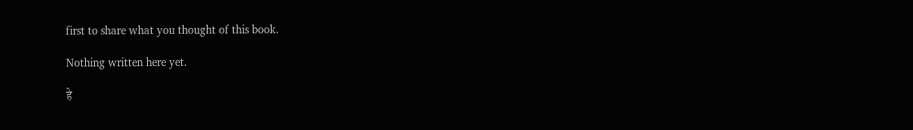first to share what you thought of this book.

Nothing written here yet.

हे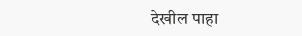देखील पाहा